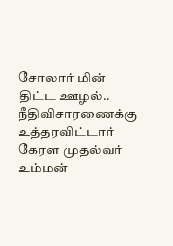சோலார் மின் திட்ட ஊழல்.. நீதிவிசாரணைக்கு உத்தரவிட்டார் கேரள முதல்வர் உம்மன்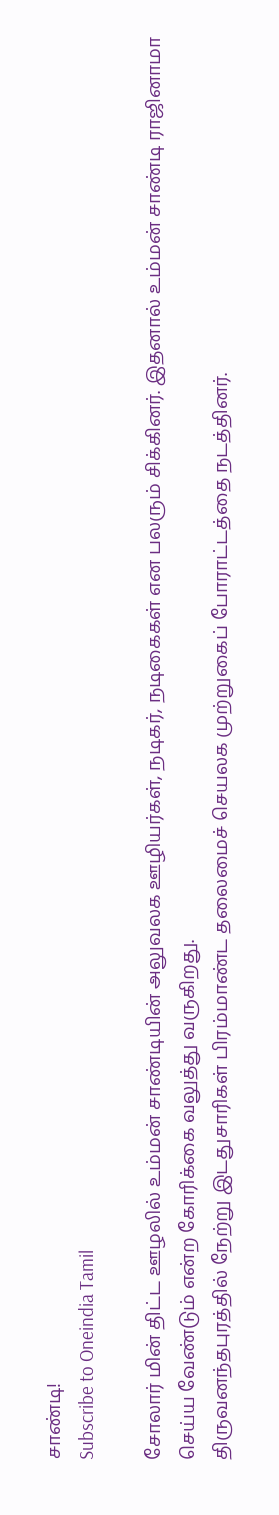சாண்டி!
Subscribe to Oneindia Tamil

சோலார் மின் திட்ட ஊழலில் உம்மன் சாண்டியின் அலுவலக ஊழியர்கள், நடிகர், நடிகைகள் என பலரும் சிக்கினர். இதனால் உம்மன் சாண்டி ராஜினாமா செய்ய வேண்டும் என்ற கோரிக்கை வலுத்து வருகிறது.
திருவனந்தபுரத்தில் நேற்று இடதுசாரிகள் பிரம்மாண்ட தலைமைச் செயலக முற்றுகைப் போராட்டத்தை நடத்தினர்.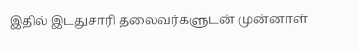இதில் இடதுசாரி தலைவர்களுடன் முன்னாள்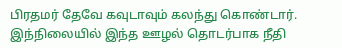பிரதமர் தேவே கவுடாவும் கலந்து கொண்டார்.
இந்நிலையில் இந்த ஊழல் தொடர்பாக நீதி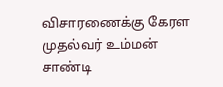விசாரணைக்கு கேரள முதல்வர் உம்மன் சாண்டி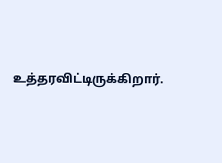உத்தரவிட்டிருக்கிறார்.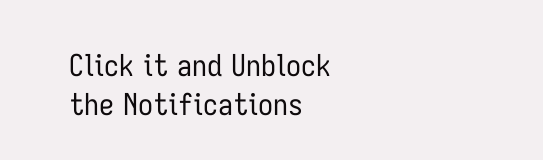Click it and Unblock the Notifications